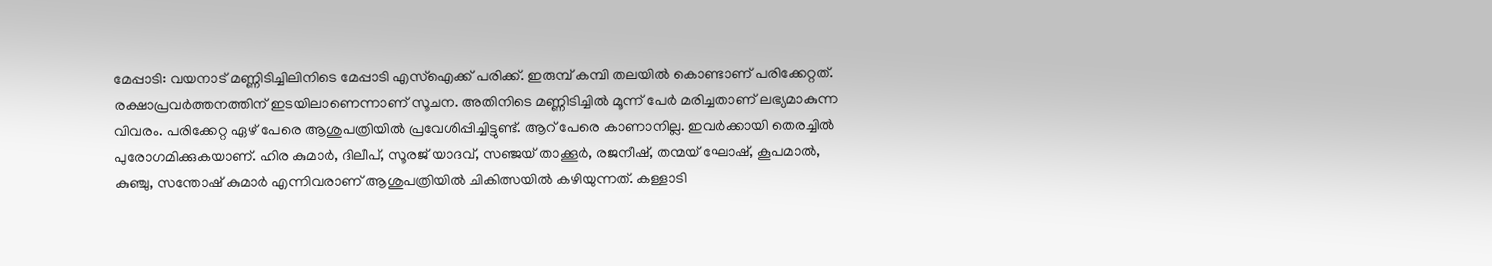മേപ്പാടി: വയനാട് മണ്ണിടിച്ചിലിനിടെ മേപ്പാടി എസ്ഐക്ക് പരിക്ക്. ഇരുമ്പ് കമ്പി തലയിൽ കൊണ്ടാണ് പരിക്കേറ്റത്. രക്ഷാപ്രവർത്തനത്തിന് ഇടയിലാണെന്നാണ് സൂചന. അതിനിടെ മണ്ണിടിച്ചിൽ മൂന്ന് പേർ മരിച്ചതാണ് ലഭ്യമാകുന്ന വിവരം. പരിക്കേറ്റ ഏഴ് പേരെ ആശുപത്രിയിൽ പ്രവേശിപ്പിച്ചിട്ടുണ്ട്. ആറ് പേരെ കാണാനില്ല. ഇവർക്കായി തെരച്ചിൽ പുരോഗമിക്കുകയാണ്. ഹിര കുമാർ, ദിലീപ്, സൂരജ് യാദവ്, സഞ്ജയ് താക്കൂർ, രജനീഷ്, തന്മയ് ഘോഷ്, കൂപമാൽ, കുഞ്ചു, സന്തോഷ് കുമാർ എന്നിവരാണ് ആശുപത്രിയിൽ ചികിത്സയിൽ കഴിയുന്നത്. കള്ളാടി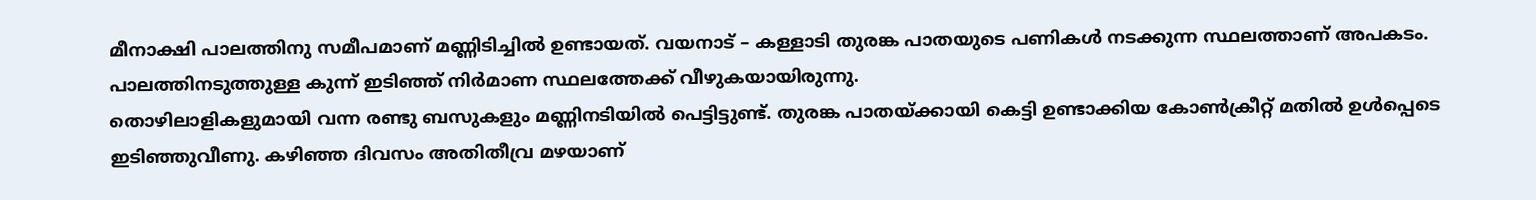മീനാക്ഷി പാലത്തിനു സമീപമാണ് മണ്ണിടിച്ചിൽ ഉണ്ടായത്. വയനാട് – കള്ളാടി തുരങ്ക പാതയുടെ പണികൾ നടക്കുന്ന സ്ഥലത്താണ് അപകടം. പാലത്തിനടുത്തുള്ള കുന്ന് ഇടിഞ്ഞ് നിർമാണ സ്ഥലത്തേക്ക് വീഴുകയായിരുന്നു.
തൊഴിലാളികളുമായി വന്ന രണ്ടു ബസുകളും മണ്ണിനടിയിൽ പെട്ടിട്ടുണ്ട്. തുരങ്ക പാതയ്ക്കായി കെട്ടി ഉണ്ടാക്കിയ കോൺക്രീറ്റ് മതിൽ ഉൾപ്പെടെ ഇടിഞ്ഞുവീണു. കഴിഞ്ഞ ദിവസം അതിതീവ്ര മഴയാണ്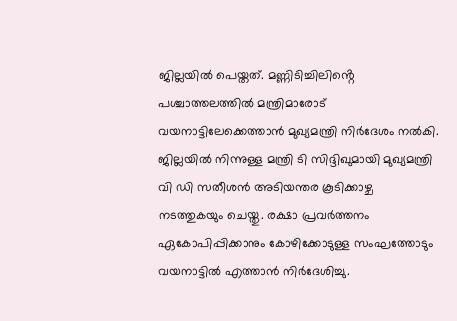ജില്ലയിൽ പെയ്തത്. മണ്ണിടിച്ചിലിൻ്റെ പശ്ചാത്തലത്തിൽ മന്ത്രിമാരോട് വയനാട്ടിലേക്കെത്താൻ മുഖ്യമന്ത്രി നിർദേശം നൽകി. ജില്ലയിൽ നിന്നുള്ള മന്ത്രി ടി സിദ്ദിഖുമായി മുഖ്യമന്ത്രി വി ഡി സതീശൻ അടിയന്തര കൂടിക്കാഴ്ച നടത്തുകയും ചെയ്തു. രക്ഷാ പ്രവർത്തനം ഏകോപിപ്പിക്കാനും കോഴിക്കോടുള്ള സംഘത്തോടും വയനാട്ടിൽ എത്താൻ നിർദേശിച്ചു.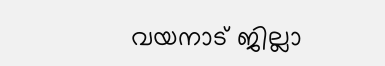വയനാട് ജില്ലാ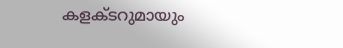കളക്ടറുമായും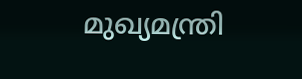മുഖ്യമന്ത്രി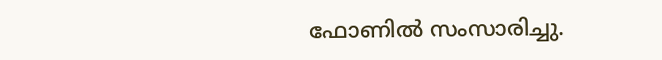ഫോണിൽ സംസാരിച്ചു.